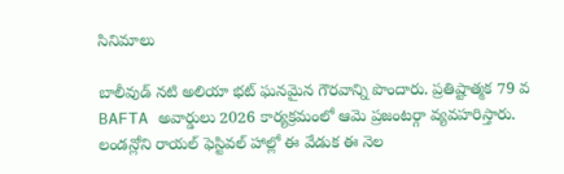సినిమాలు

బాలీవుడ్ నటి అలియా భట్ ఘనమైన గౌరవాన్ని పొందారు. ప్రతిష్టాత్మక 79 వ BAFTA అవార్డులు 2026 కార్యక్రమంలో ఆమె ప్రజంటర్గా వ్యవహరిస్తారు. లండన్లోని రాయల్ ఫెస్టివల్ హాల్లో ఈ వేడుక ఈ నెల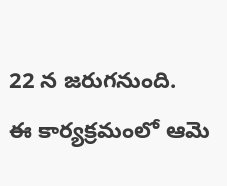22 న జరుగనుంది.
ఈ కార్యక్రమంలో ఆమె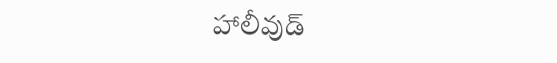హాలీవుడ్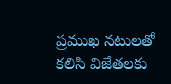ప్రముఖ నటులతో కలిసి విజేతలకు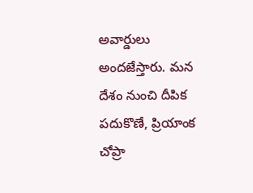అవార్డులు అందజేస్తారు. మన దేశం నుంచి దీపిక పదుకొణే, ప్రియాంక చోప్రా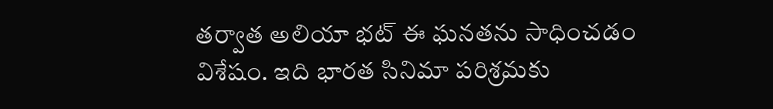తర్వాత అలియా భట్ ఈ ఘనతను సాధించడం విశేషం. ఇది భారత సినిమా పరిశ్రమకు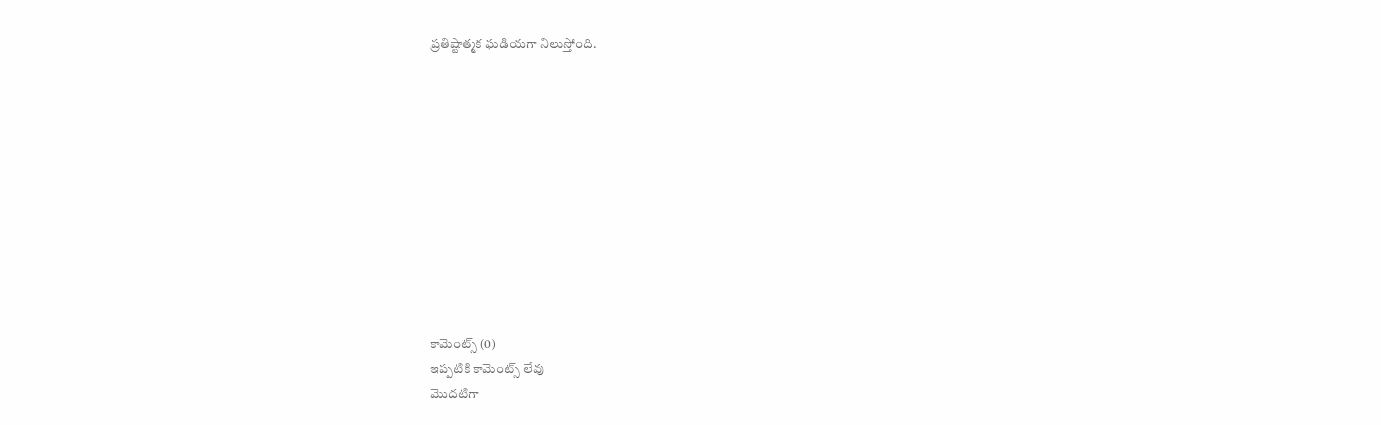ప్రతిష్టాత్మక ఘడియగా నిలుస్తోంది.











కామెంట్స్ (0)
ఇప్పటికి కామెంట్స్ లేవు
మొదటిగా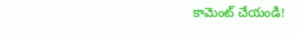కామెంట్ చేయండి!